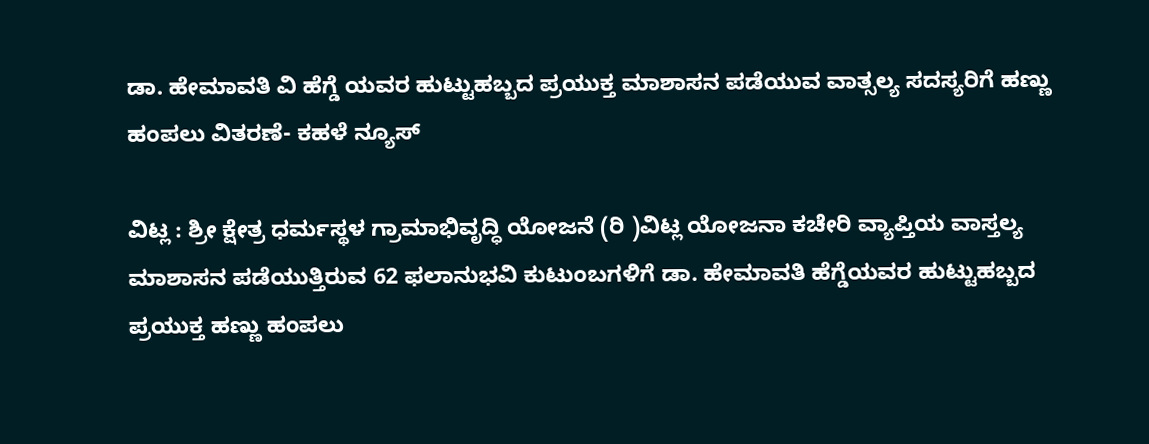ಡಾ. ಹೇಮಾವತಿ ವಿ ಹೆಗ್ಡೆ ಯವರ ಹುಟ್ಟುಹಬ್ಬದ ಪ್ರಯುಕ್ತ ಮಾಶಾಸನ ಪಡೆಯುವ ವಾತ್ಸಲ್ಯ ಸದಸ್ಯರಿಗೆ ಹಣ್ಣು ಹಂಪಲು ವಿತರಣೆ- ಕಹಳೆ ನ್ಯೂಸ್

ವಿಟ್ಲ : ಶ್ರೀ ಕ್ಷೇತ್ರ ಧರ್ಮಸ್ಥಳ ಗ್ರಾಮಾಭಿವೃದ್ಧಿ ಯೋಜನೆ (ರಿ )ವಿಟ್ಲ ಯೋಜನಾ ಕಚೇರಿ ವ್ಯಾಪ್ತಿಯ ವಾಸ್ತಲ್ಯ ಮಾಶಾಸನ ಪಡೆಯುತ್ತಿರುವ 62 ಫಲಾನುಭವಿ ಕುಟುಂಬಗಳಿಗೆ ಡಾ. ಹೇಮಾವತಿ ಹೆಗ್ಡೆಯವರ ಹುಟ್ಟುಹಬ್ಬದ ಪ್ರಯುಕ್ತ ಹಣ್ಣು ಹಂಪಲು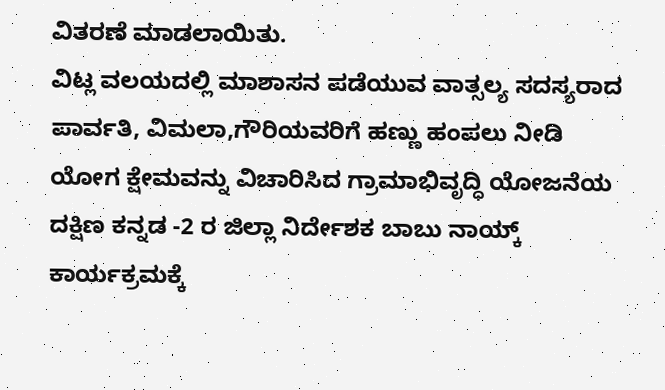ವಿತರಣೆ ಮಾಡಲಾಯಿತು.
ವಿಟ್ಲ ವಲಯದಲ್ಲಿ ಮಾಶಾಸನ ಪಡೆಯುವ ವಾತ್ಸಲ್ಯ ಸದಸ್ಯರಾದ ಪಾರ್ವತಿ, ವಿಮಲಾ,ಗೌರಿಯವರಿಗೆ ಹಣ್ಣು ಹಂಪಲು ನೀಡಿ ಯೋಗ ಕ್ಷೇಮವನ್ನು ವಿಚಾರಿಸಿದ ಗ್ರಾಮಾಭಿವೃದ್ಧಿ ಯೋಜನೆಯ ದಕ್ಷಿಣ ಕನ್ನಡ -2 ರ ಜಿಲ್ಲಾ ನಿರ್ದೇಶಕ ಬಾಬು ನಾಯ್ಕ್ ಕಾರ್ಯಕ್ರಮಕ್ಕೆ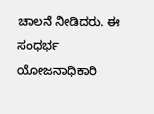ಚಾಲನೆ ನೀಡಿದರು. ಈ ಸಂಧರ್ಭ ಯೋಜನಾಧಿಕಾರಿ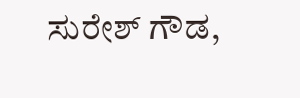ಸುರೇಶ್ ಗೌಡ,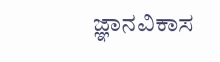ಜ್ಞಾನವಿಕಾಸ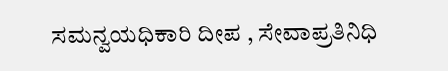ಸಮನ್ವಯಧಿಕಾರಿ ದೀಪ , ಸೇವಾಪ್ರತಿನಿಧಿ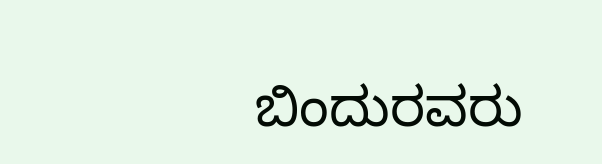ಬಿಂದುರವರು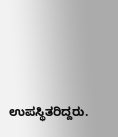ಉಪಸ್ಥಿತರಿದ್ದರು.